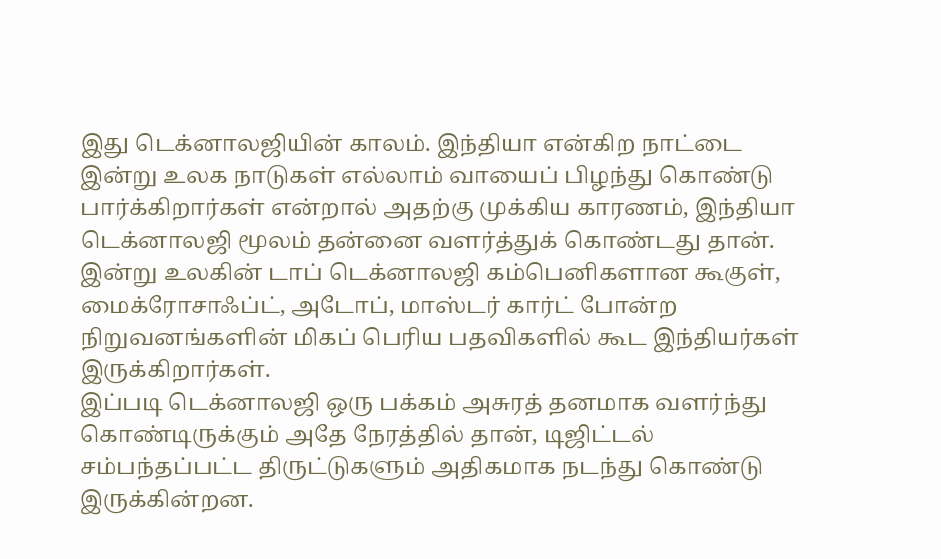இது டெக்னாலஜியின் காலம். இந்தியா என்கிற நாட்டை இன்று உலக நாடுகள் எல்லாம் வாயைப் பிழந்து கொண்டு பார்க்கிறார்கள் என்றால் அதற்கு முக்கிய காரணம், இந்தியா டெக்னாலஜி மூலம் தன்னை வளர்த்துக் கொண்டது தான்.
இன்று உலகின் டாப் டெக்னாலஜி கம்பெனிகளான கூகுள், மைக்ரோசாஃப்ட், அடோப், மாஸ்டர் கார்ட் போன்ற நிறுவனங்களின் மிகப் பெரிய பதவிகளில் கூட இந்தியர்கள் இருக்கிறார்கள்.
இப்படி டெக்னாலஜி ஒரு பக்கம் அசுரத் தனமாக வளர்ந்து கொண்டிருக்கும் அதே நேரத்தில் தான், டிஜிட்டல் சம்பந்தப்பட்ட திருட்டுகளும் அதிகமாக நடந்து கொண்டு இருக்கின்றன.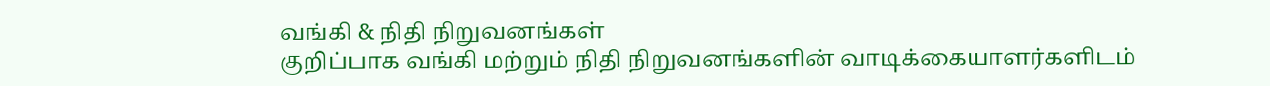வங்கி & நிதி நிறுவனங்கள்
குறிப்பாக வங்கி மற்றும் நிதி நிறுவனங்களின் வாடிக்கையாளர்களிடம்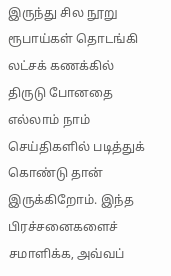இருந்து சில நூறு ரூபாய்கள் தொடங்கி லட்சக் கணக்கில் திருடு போனதை எல்லாம் நாம் செய்திகளில் படித்துக் கொண்டு தான் இருக்கிறோம். இந்த பிரச்சனைகளைச் சமாளிக்க, அவ்வப்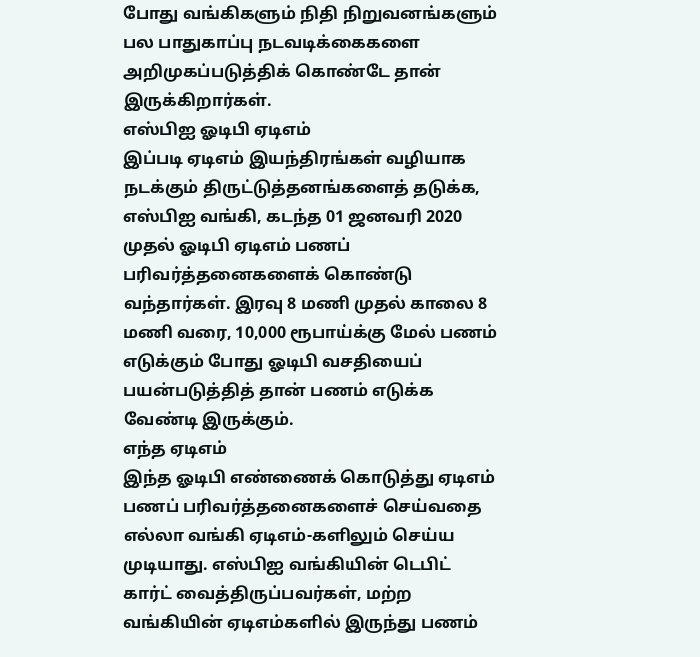போது வங்கிகளும் நிதி நிறுவனங்களும் பல பாதுகாப்பு நடவடிக்கைகளை அறிமுகப்படுத்திக் கொண்டே தான் இருக்கிறார்கள்.
எஸ்பிஐ ஓடிபி ஏடிஎம்
இப்படி ஏடிஎம் இயந்திரங்கள் வழியாக நடக்கும் திருட்டுத்தனங்களைத் தடுக்க, எஸ்பிஐ வங்கி, கடந்த 01 ஜனவரி 2020 முதல் ஓடிபி ஏடிஎம் பணப் பரிவர்த்தனைகளைக் கொண்டு வந்தார்கள். இரவு 8 மணி முதல் காலை 8 மணி வரை, 10,000 ரூபாய்க்கு மேல் பணம் எடுக்கும் போது ஓடிபி வசதியைப் பயன்படுத்தித் தான் பணம் எடுக்க வேண்டி இருக்கும்.
எந்த ஏடிஎம்
இந்த ஓடிபி எண்ணைக் கொடுத்து ஏடிஎம் பணப் பரிவர்த்தனைகளைச் செய்வதை எல்லா வங்கி ஏடிஎம்-களிலும் செய்ய முடியாது. எஸ்பிஐ வங்கியின் டெபிட் கார்ட் வைத்திருப்பவர்கள், மற்ற வங்கியின் ஏடிஎம்களில் இருந்து பணம்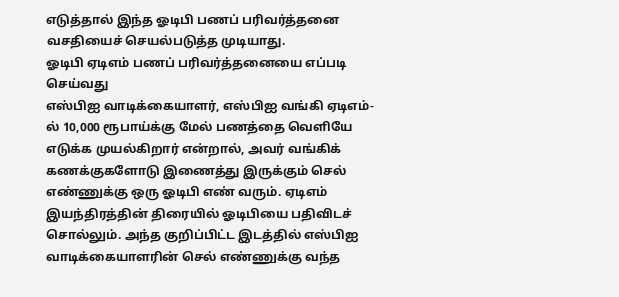எடுத்தால் இந்த ஓடிபி பணப் பரிவர்த்தனை வசதியைச் செயல்படுத்த முடியாது.
ஓடிபி ஏடிஎம் பணப் பரிவர்த்தனையை எப்படி செய்வது
எஸ்பிஐ வாடிக்கையாளர், எஸ்பிஐ வங்கி ஏடிஎம்-ல் 10,000 ரூபாய்க்கு மேல் பணத்தை வெளியே எடுக்க முயல்கிறார் என்றால், அவர் வங்கிக் கணக்குகளோடு இணைத்து இருக்கும் செல் எண்ணுக்கு ஒரு ஓடிபி எண் வரும். ஏடிஎம் இயந்திரத்தின் திரையில் ஓடிபியை பதிவிடச் சொல்லும். அந்த குறிப்பிட்ட இடத்தில் எஸ்பிஐ வாடிக்கையாளரின் செல் எண்ணுக்கு வந்த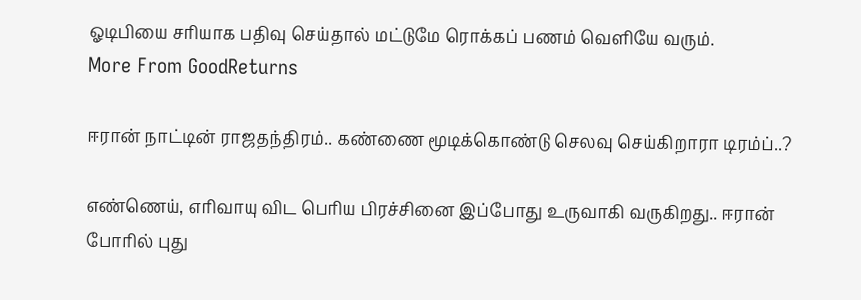ஓடிபியை சரியாக பதிவு செய்தால் மட்டுமே ரொக்கப் பணம் வெளியே வரும்.
More From GoodReturns

ஈரான் நாட்டின் ராஜதந்திரம்.. கண்ணை மூடிக்கொண்டு செலவு செய்கிறாரா டிரம்ப்..?

எண்ணெய், எரிவாயு விட பெரிய பிரச்சினை இப்போது உருவாகி வருகிறது.. ஈரான் போரில் புது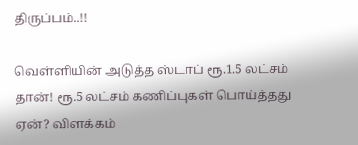திருப்பம்..!!

வெள்ளியின் அடுத்த ஸ்டாப் ரூ.1.5 லட்சம் தான்! ரூ.5 லட்சம் கணிப்புகள் பொய்த்தது ஏன்? விளக்கம்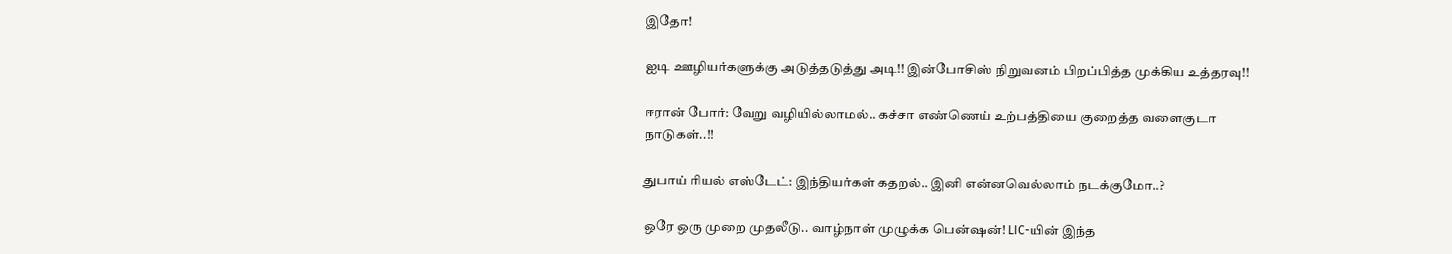இதோ!

ஐடி ஊழியர்களுக்கு அடுத்தடுத்து அடி!! இன்போசிஸ் நிறுவனம் பிறப்பித்த முக்கிய உத்தரவு!!

ஈரான் போர்: வேறு வழியில்லாமல்.. கச்சா எண்ணெய் உற்பத்தியை குறைத்த வளைகுடா நாடுகள்..!!

துபாய் ரியல் எஸ்டேட்: இந்தியர்கள் கதறல்.. இனி என்னவெல்லாம் நடக்குமோ..?

ஒரே ஒரு முறை முதலீடு.. வாழ்நாள் முழுக்க பென்ஷன்! LIC-யின் இந்த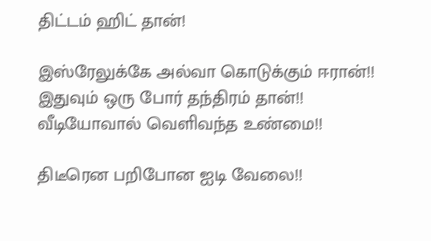திட்டம் ஹிட் தான்!

இஸ்ரேலுக்கே அல்வா கொடுக்கும் ஈரான்!! இதுவும் ஒரு போர் தந்திரம் தான்!! வீடியோவால் வெளிவந்த உண்மை!!

திடீரென பறிபோன ஐடி வேலை!!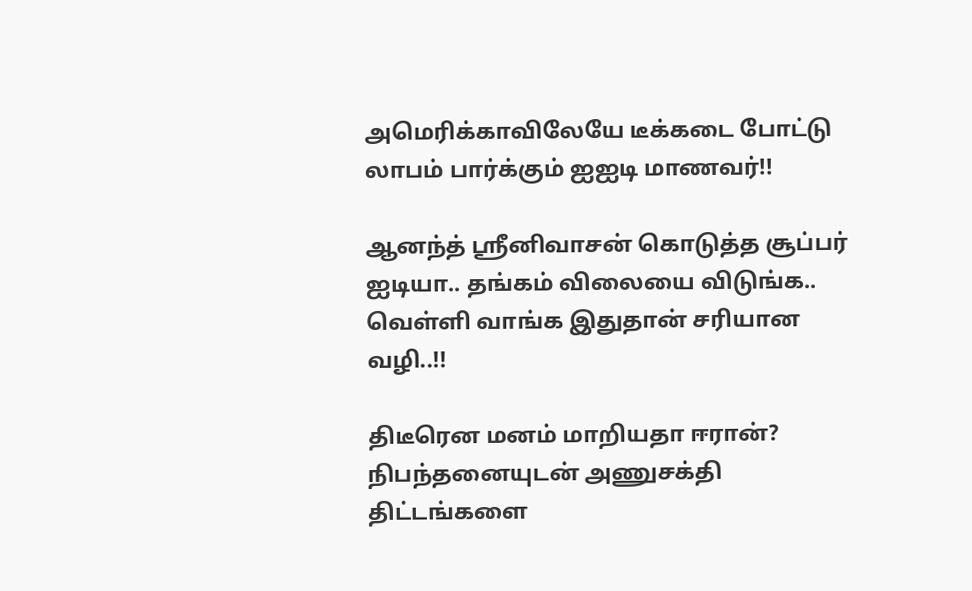அமெரிக்காவிலேயே டீக்கடை போட்டு லாபம் பார்க்கும் ஐஐடி மாணவர்!!

ஆனந்த் ஸ்ரீனிவாசன் கொடுத்த சூப்பர் ஐடியா.. தங்கம் விலையை விடுங்க.. வெள்ளி வாங்க இதுதான் சரியான வழி..!!

திடீரென மனம் மாறியதா ஈரான்? நிபந்தனையுடன் அணுசக்தி திட்டங்களை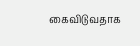கைவிடுவதாக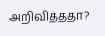அறிவித்ததா?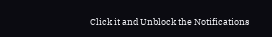Click it and Unblock the Notifications